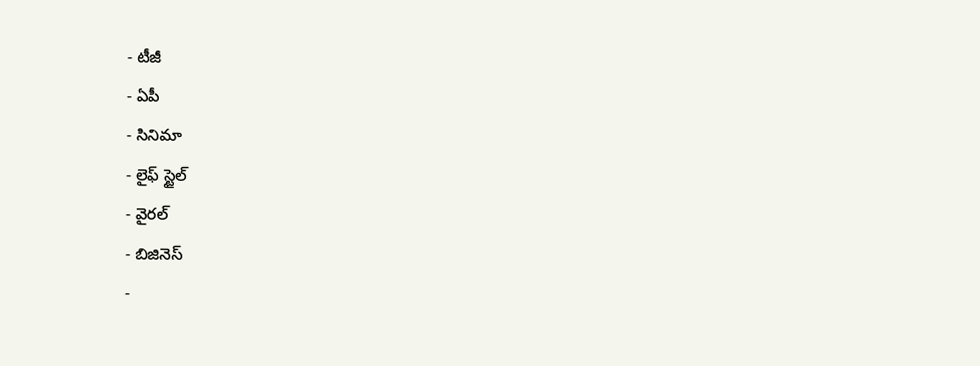- టీజీ
- ఏపీ
- సినిమా
- లైఫ్ స్టైల్
- వైరల్
- బిజినెస్
-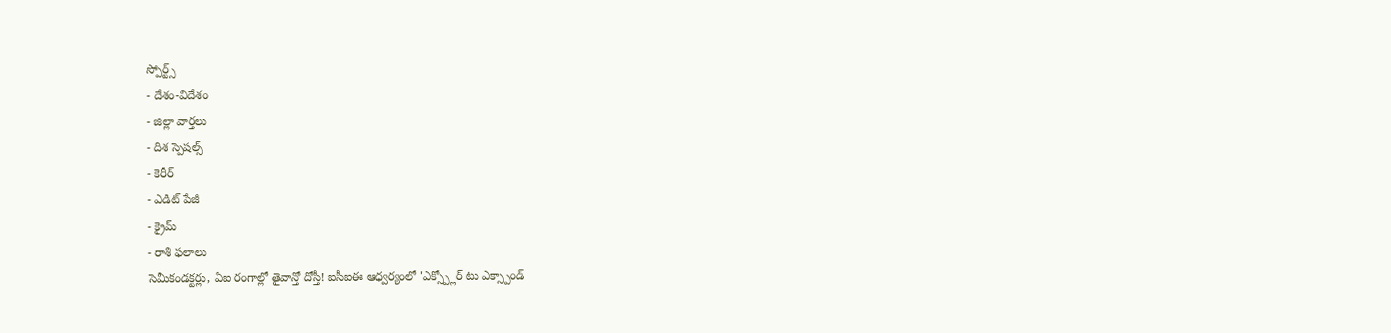స్పోర్ట్స్
- దేశం-విదేశం
- జిల్లా వార్తలు
- దిశ స్పెషల్స్
- కెరీర్
- ఎడిట్ పేజీ
- క్రైమ్
- రాశి ఫలాలు
సెమీకండక్టర్లు, ఏఐ రంగాల్లో తైవాన్తో దోస్తీ! ఐసీఐఈ ఆధ్వర్యంలో 'ఎక్స్ప్లోర్ టు ఎక్స్పాండ్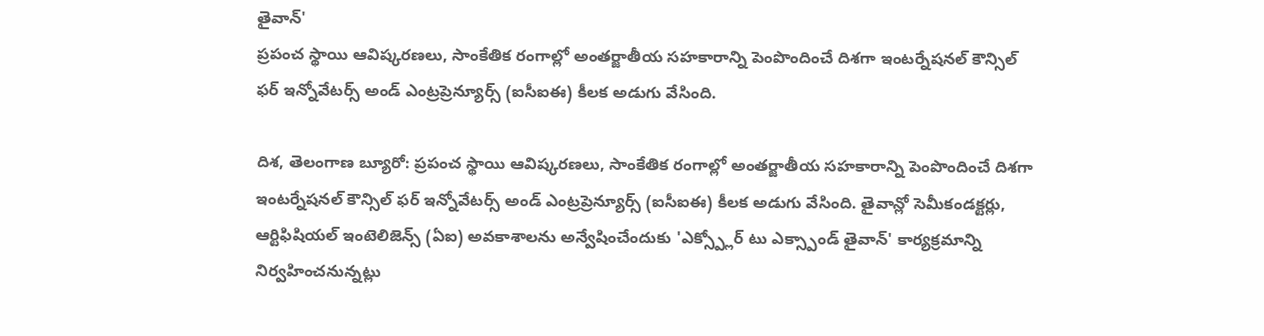తైవాన్'
ప్రపంచ స్థాయి ఆవిష్కరణలు, సాంకేతిక రంగాల్లో అంతర్జాతీయ సహకారాన్ని పెంపొందించే దిశగా ఇంటర్నేషనల్ కౌన్సిల్ ఫర్ ఇన్నోవేటర్స్ అండ్ ఎంట్రప్రెన్యూర్స్ (ఐసీఐఈ) కీలక అడుగు వేసింది.

దిశ, తెలంగాణ బ్యూరో: ప్రపంచ స్థాయి ఆవిష్కరణలు, సాంకేతిక రంగాల్లో అంతర్జాతీయ సహకారాన్ని పెంపొందించే దిశగా ఇంటర్నేషనల్ కౌన్సిల్ ఫర్ ఇన్నోవేటర్స్ అండ్ ఎంట్రప్రెన్యూర్స్ (ఐసీఐఈ) కీలక అడుగు వేసింది. తైవాన్లో సెమీకండక్టర్లు, ఆర్టిఫిషియల్ ఇంటెలిజెన్స్ (ఏఐ) అవకాశాలను అన్వేషించేందుకు 'ఎక్స్ప్లోర్ టు ఎక్స్పాండ్ తైవాన్' కార్యక్రమాన్ని నిర్వహించనున్నట్లు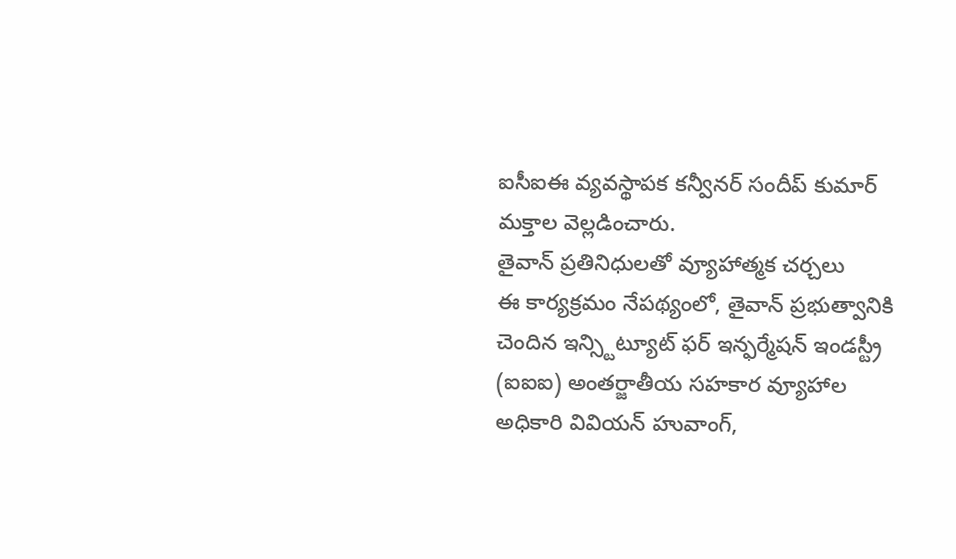ఐసీఐఈ వ్యవస్థాపక కన్వీనర్ సందీప్ కుమార్ మక్తాల వెల్లడించారు.
తైవాన్ ప్రతినిధులతో వ్యూహాత్మక చర్చలు
ఈ కార్యక్రమం నేపథ్యంలో, తైవాన్ ప్రభుత్వానికి చెందిన ఇన్స్టిట్యూట్ ఫర్ ఇన్ఫర్మేషన్ ఇండస్ట్రీ (ఐఐఐ) అంతర్జాతీయ సహకార వ్యూహాల అధికారి వివియన్ హువాంగ్,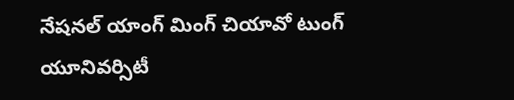నేషనల్ యాంగ్ మింగ్ చియావో టుంగ్ యూనివర్సిటీ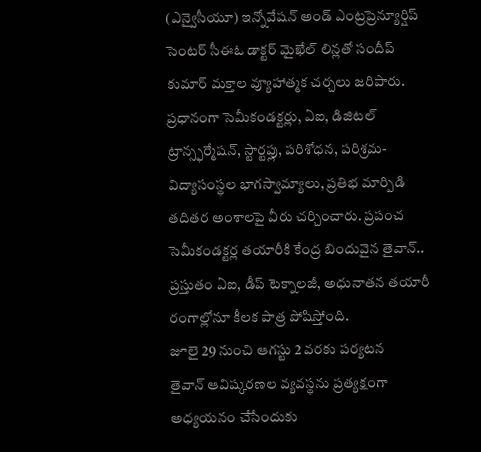(ఎన్వైసీయూ) ఇన్నోవేషన్ అండ్ ఎంట్రప్రెన్యూర్షిప్ సెంటర్ సీఈఓ డాక్టర్ మైఖేల్ లిన్లతో సందీప్ కుమార్ మక్తాల వ్యూహాత్మక చర్చలు జరిపారు. ప్రధానంగా సెమీకండక్టర్లు, ఏఐ, డిజిటల్ ట్రాన్స్ఫర్మేషన్, స్టార్టప్లు, పరిశోధన, పరిశ్రమ-విద్యాసంస్థల భాగస్వామ్యాలు, ప్రతిభ మార్పిడి తదితర అంశాలపై వీరు చర్చించారు. ప్రపంచ సెమీకండక్టర్ల తయారీకి కేంద్ర బిందువైన తైవాన్.. ప్రస్తుతం ఏఐ, డీప్ టెక్నాలజీ, అధునాతన తయారీ రంగాల్లోనూ కీలక పాత్ర పోషిస్తోంది.
జూలై 29 నుంచి ఆగస్టు 2 వరకు పర్యటన
తైవాన్ ఆవిష్కరణల వ్యవస్థను ప్రత్యక్షంగా అధ్యయనం చేసేందుకు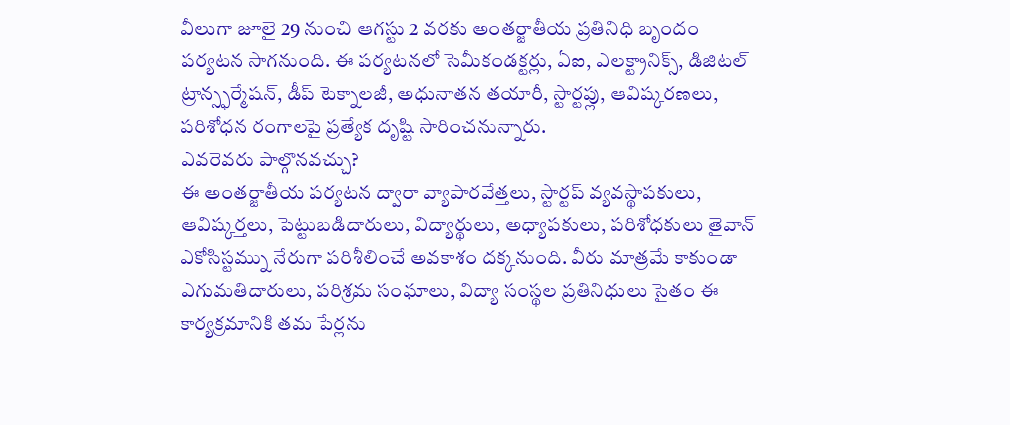వీలుగా జూలై 29 నుంచి ఆగస్టు 2 వరకు అంతర్జాతీయ ప్రతినిధి బృందం పర్యటన సాగనుంది. ఈ పర్యటనలో సెమీకండక్టర్లు, ఏఐ, ఎలక్ట్రానిక్స్, డిజిటల్ ట్రాన్స్ఫర్మేషన్, డీప్ టెక్నాలజీ, అధునాతన తయారీ, స్టార్టప్లు, ఆవిష్కరణలు, పరిశోధన రంగాలపై ప్రత్యేక దృష్టి సారించనున్నారు.
ఎవరెవరు పాల్గొనవచ్చు?
ఈ అంతర్జాతీయ పర్యటన ద్వారా వ్యాపారవేత్తలు, స్టార్టప్ వ్యవస్థాపకులు, ఆవిష్కర్తలు, పెట్టుబడిదారులు, విద్యార్థులు, అధ్యాపకులు, పరిశోధకులు తైవాన్ ఎకోసిస్టమ్ను నేరుగా పరిశీలించే అవకాశం దక్కనుంది. వీరు మాత్రమే కాకుండా ఎగుమతిదారులు, పరిశ్రమ సంఘాలు, విద్యా సంస్థల ప్రతినిధులు సైతం ఈ కార్యక్రమానికి తమ పేర్లను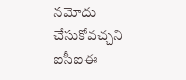నమోదు చేసుకోవచ్చని ఐసీఐఈ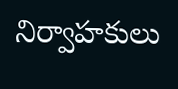నిర్వాహకులు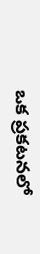ఒక ప్రకటనలో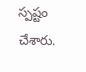స్పష్టం చేశారు.